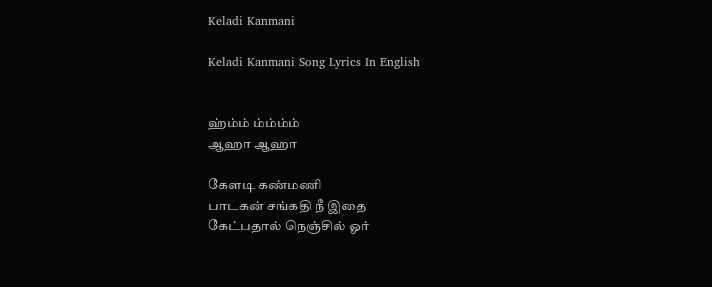Keladi Kanmani

Keladi Kanmani Song Lyrics In English


ஹ்ம்ம் ம்ம்ம்ம்
ஆஹா ஆஹா

கேளடி கண்மணி
பாடகன் சங்கதி நீ இதை
கேட்பதால் நெஞ்சில் ஓர்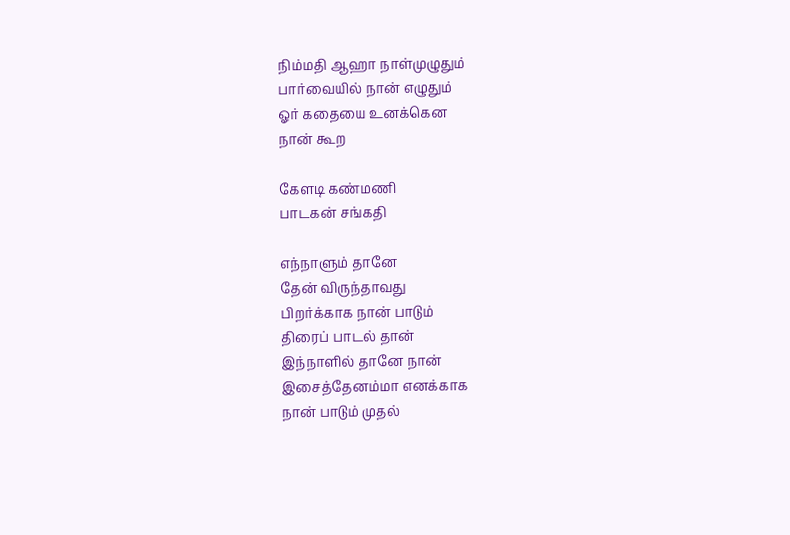நிம்மதி ஆஹா நாள்முழுதும்
பார்வையில் நான் எழுதும்
ஓர் கதையை உனக்கென
நான் கூற

கேளடி கண்மணி
பாடகன் சங்கதி

எந்நாளும் தானே
தேன் விருந்தாவது
பிறர்க்காக நான் பாடும்
திரைப் பாடல் தான்
இந்நாளில் தானே நான்
இசைத்தேனம்மா எனக்காக
நான் பாடும் முதல்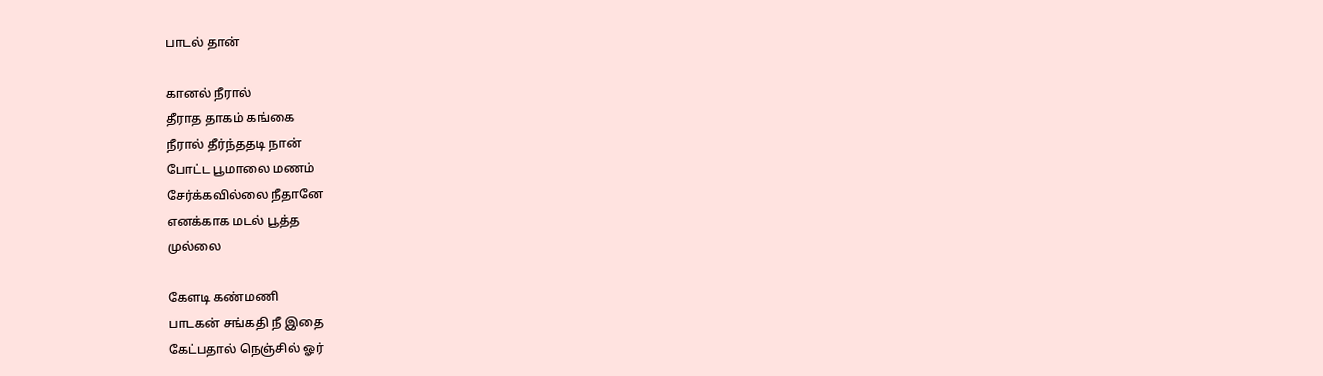பாடல் தான்

கானல் நீரால்
தீராத தாகம் கங்கை
நீரால் தீர்ந்ததடி நான்
போட்ட பூமாலை மணம்
சேர்க்கவில்லை நீதானே
எனக்காக மடல் பூத்த
முல்லை

கேளடி கண்மணி
பாடகன் சங்கதி நீ இதை
கேட்பதால் நெஞ்சில் ஓர்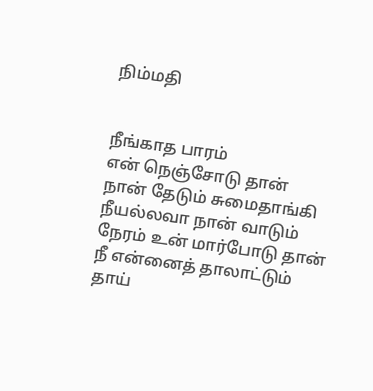நிம்மதி


நீங்காத பாரம்
என் நெஞ்சோடு தான்
நான் தேடும் சுமைதாங்கி
நீயல்லவா நான் வாடும்
நேரம் உன் மார்போடு தான்
நீ என்னைத் தாலாட்டும்
தாய்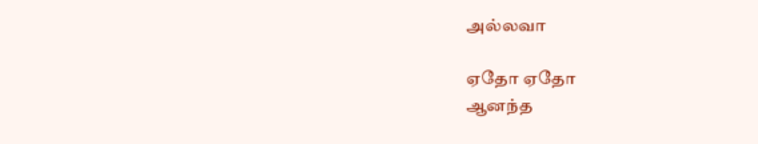அல்லவா

ஏதோ ஏதோ
ஆனந்த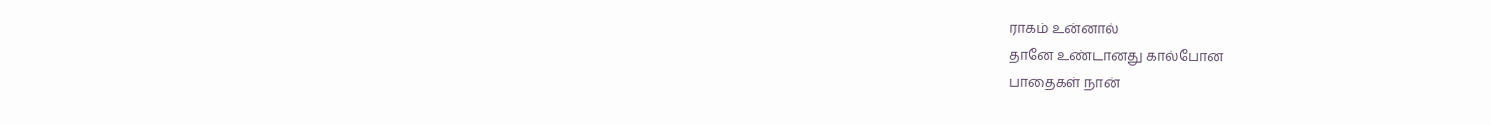ராகம் உன்னால்
தானே உண்டானது கால்போன
பாதைகள் நான்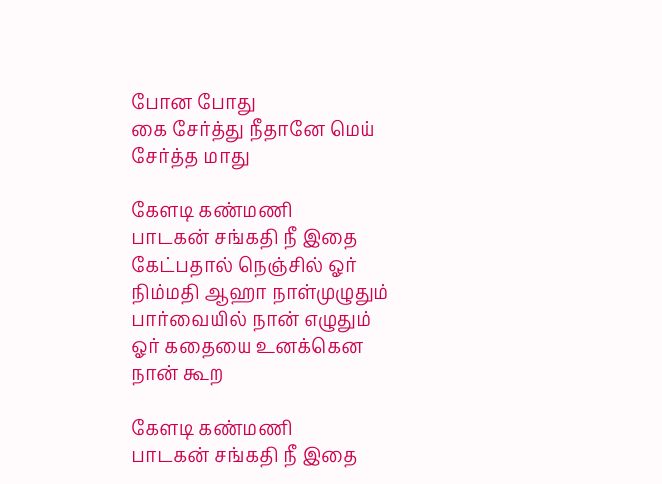போன போது
கை சேர்த்து நீதானே மெய்
சேர்த்த மாது

கேளடி கண்மணி
பாடகன் சங்கதி நீ இதை
கேட்பதால் நெஞ்சில் ஓர்
நிம்மதி ஆஹா நாள்முழுதும்
பார்வையில் நான் எழுதும்
ஓர் கதையை உனக்கென
நான் கூற

கேளடி கண்மணி
பாடகன் சங்கதி நீ இதை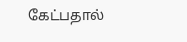கேட்பதால்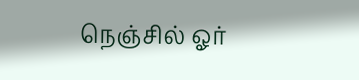நெஞ்சில் ஓர்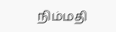நிம்மதி